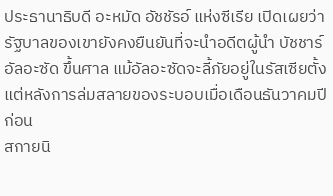ประธานาธิบดี อะหมัด อัชชัรอ์ แห่งซีเรีย เปิดเผยว่า รัฐบาลของเขายังคงยืนยันที่จะนำอดีตผู้นำ บัชชาร์ อัลอะซัด ขึ้นศาล แม้อัลอะซัดจะลี้ภัยอยู่ในรัสเซียตั้งแต่หลังการล่มสลายของระบอบเมื่อเดือนธันวาคมปีก่อน
สกายนิ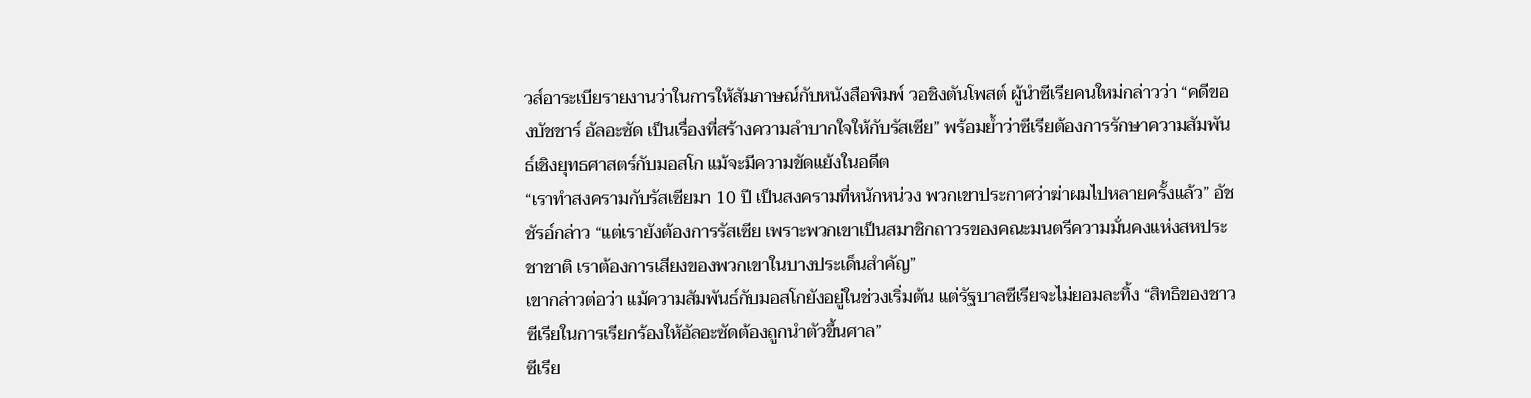วส์อาระเบียรายงานว่าในการให้สัมภาษณ์กับหนังสือพิมพ์ วอชิงตันโพสต์ ผู้นำซีเรียคนใหม่กล่าวว่า “คดีของบัชชาร์ อัลอะซัด เป็นเรื่องที่สร้างความลำบากใจให้กับรัสเซีย” พร้อมย้ำว่าซีเรียต้องการรักษาความสัมพันธ์เชิงยุทธศาสตร์กับมอสโก แม้จะมีความขัดแย้งในอดีต
“เราทำสงครามกับรัสเซียมา 10 ปี เป็นสงครามที่หนักหน่วง พวกเขาประกาศว่าฆ่าผมไปหลายครั้งแล้ว” อัชชัรอ์กล่าว “แต่เรายังต้องการรัสเซีย เพราะพวกเขาเป็นสมาชิกถาวรของคณะมนตรีความมั่นคงแห่งสหประชาชาติ เราต้องการเสียงของพวกเขาในบางประเด็นสำคัญ”
เขากล่าวต่อว่า แม้ความสัมพันธ์กับมอสโกยังอยู่ในช่วงเริ่มต้น แต่รัฐบาลซีเรียจะไม่ยอมละทิ้ง “สิทธิของชาวซีเรียในการเรียกร้องให้อัลอะซัดต้องถูกนำตัวขึ้นศาล”
ซีเรีย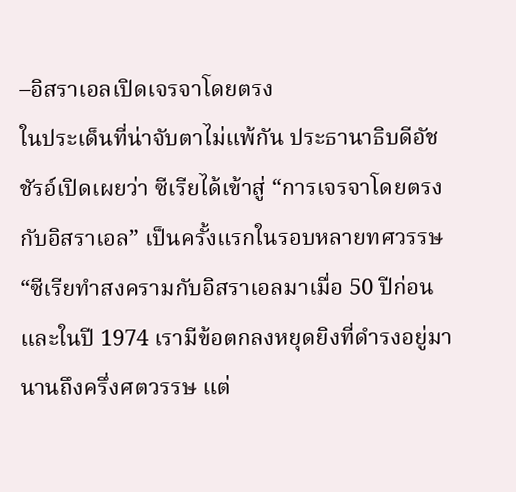–อิสราเอลเปิดเจรจาโดยตรง
ในประเด็นที่น่าจับตาไม่แพ้กัน ประธานาธิบดีอัชชัรอ์เปิดเผยว่า ซีเรียได้เข้าสู่ “การเจรจาโดยตรงกับอิสราเอล” เป็นครั้งแรกในรอบหลายทศวรรษ
“ซีเรียทำสงครามกับอิสราเอลมาเมื่อ 50 ปีก่อน และในปี 1974 เรามีข้อตกลงหยุดยิงที่ดำรงอยู่มานานถึงครึ่งศตวรรษ แต่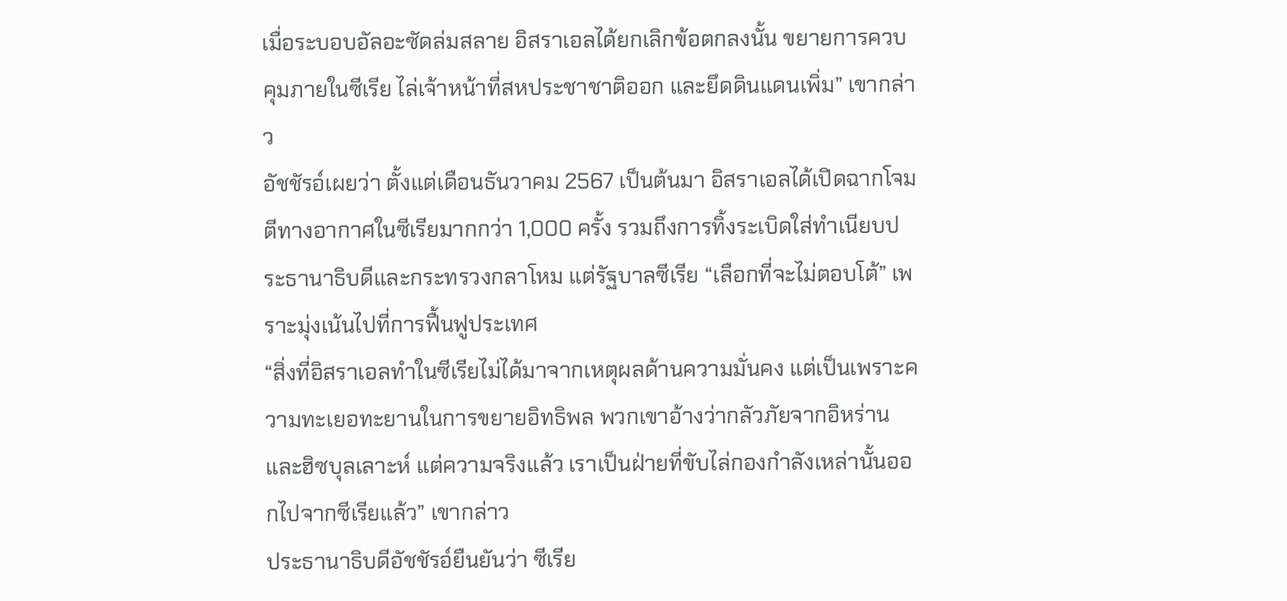เมื่อระบอบอัลอะซัดล่มสลาย อิสราเอลได้ยกเลิกข้อตกลงนั้น ขยายการควบคุมภายในซีเรีย ไล่เจ้าหน้าที่สหประชาชาติออก และยึดดินแดนเพิ่ม” เขากล่าว
อัชชัรอ์เผยว่า ตั้งแต่เดือนธันวาคม 2567 เป็นต้นมา อิสราเอลได้เปิดฉากโจมตีทางอากาศในซีเรียมากกว่า 1,000 ครั้ง รวมถึงการทิ้งระเบิดใส่ทำเนียบประธานาธิบดีและกระทรวงกลาโหม แต่รัฐบาลซีเรีย “เลือกที่จะไม่ตอบโต้” เพราะมุ่งเน้นไปที่การฟื้นฟูประเทศ
“สิ่งที่อิสราเอลทำในซีเรียไม่ได้มาจากเหตุผลด้านความมั่นคง แต่เป็นเพราะความทะเยอทะยานในการขยายอิทธิพล พวกเขาอ้างว่ากลัวภัยจากอิหร่านและฮิซบุลเลาะห์ แต่ความจริงแล้ว เราเป็นฝ่ายที่ขับไล่กองกำลังเหล่านั้นออกไปจากซีเรียแล้ว” เขากล่าว
ประธานาธิบดีอัชชัรอ์ยืนยันว่า ซีเรีย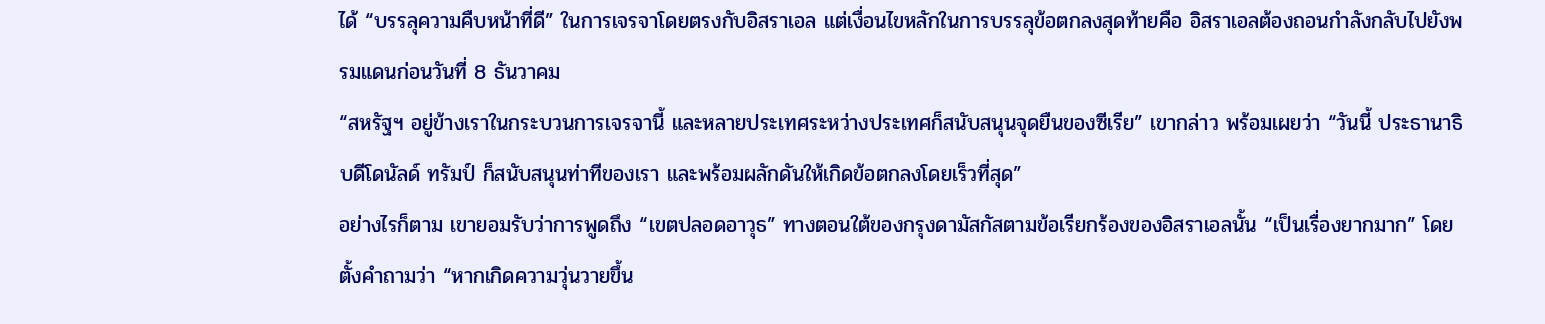ได้ “บรรลุความคืบหน้าที่ดี” ในการเจรจาโดยตรงกับอิสราเอล แต่เงื่อนไขหลักในการบรรลุข้อตกลงสุดท้ายคือ อิสราเอลต้องถอนกำลังกลับไปยังพรมแดนก่อนวันที่ 8 ธันวาคม
“สหรัฐฯ อยู่ข้างเราในกระบวนการเจรจานี้ และหลายประเทศระหว่างประเทศก็สนับสนุนจุดยืนของซีเรีย” เขากล่าว พร้อมเผยว่า “วันนี้ ประธานาธิบดีโดนัลด์ ทรัมป์ ก็สนับสนุนท่าทีของเรา และพร้อมผลักดันให้เกิดข้อตกลงโดยเร็วที่สุด”
อย่างไรก็ตาม เขายอมรับว่าการพูดถึง “เขตปลอดอาวุธ” ทางตอนใต้ของกรุงดามัสกัสตามข้อเรียกร้องของอิสราเอลนั้น “เป็นเรื่องยากมาก” โดยตั้งคำถามว่า “หากเกิดความวุ่นวายขึ้น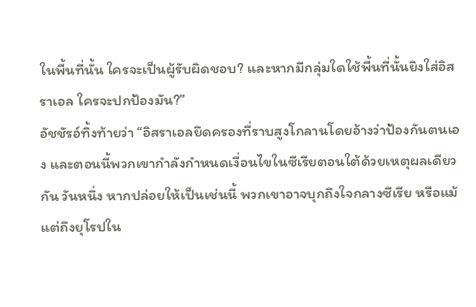ในพื้นที่นั้น ใครจะเป็นผู้รับผิดชอบ? และหากมีกลุ่มใดใช้พื้นที่นั้นยิงใส่อิสราเอล ใครจะปกป้องมัน?”
อัชชัรอ์ทิ้งท้ายว่า “อิสราเอลยึดครองที่ราบสูงโกลานโดยอ้างว่าป้องกันตนเอง และตอนนี้พวกเขากำลังกำหนดเงื่อนไขในซีเรียตอนใต้ด้วยเหตุผลเดียวกัน วันหนึ่ง หากปล่อยให้เป็นเช่นนี้ พวกเขาอาจบุกถึงใจกลางซีเรีย หรือแม้แต่ถึงยุโรปใน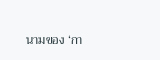นามของ ‘กา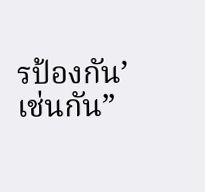รป้องกัน’ เช่นกัน”